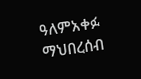ዓለምአቀፉ ማህበረሰብ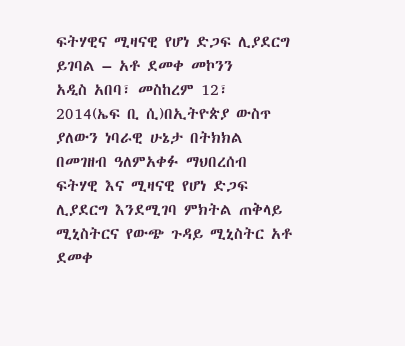ፍትሃዊና ሚዛናዊ የሆነ ድጋፍ ሊያደርግ ይገባል – አቶ ደመቀ መኮንን
አዲስ አበባ፣ መስከረም 12፣ 2014(ኤፍ ቢ ሲ)በኢትዮጵያ ውስጥ ያለውን ነባራዊ ሁኔታ በትክክል በመገዘብ ዓለምአቀፉ ማህበረሰብ ፍትሃዊ እና ሚዛናዊ የሆነ ድጋፍ ሊያደርግ እንደሚገባ ምክትል ጠቅላይ ሚኒስትርና የውጭ ጉዳይ ሚኒስትር አቶ ደመቀ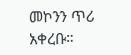መኮንን ጥሪ አቀረቡ።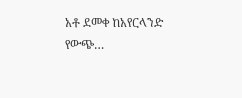አቶ ደመቀ ከአየርላንድ የውጭ…